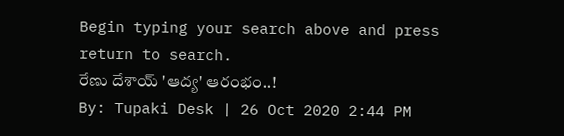Begin typing your search above and press return to search.
రేణు దేశాయ్ 'ఆద్య' ఆరంభం..!
By: Tupaki Desk | 26 Oct 2020 2:44 PM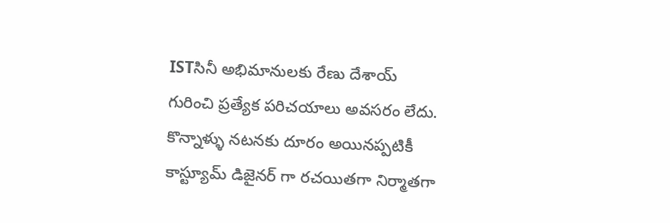ISTసినీ అభిమానులకు రేణు దేశాయ్ గురించి ప్రత్యేక పరిచయాలు అవసరం లేదు. కొన్నాళ్ళు నటనకు దూరం అయినప్పటికీ కాస్ట్యూమ్ డిజైనర్ గా రచయితగా నిర్మాతగా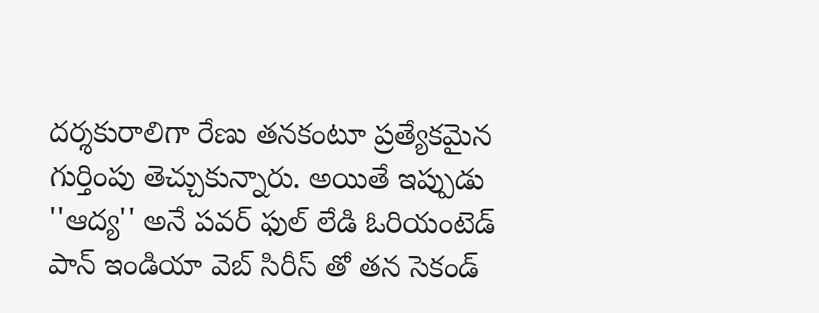దర్శకురాలిగా రేణు తనకంటూ ప్రత్యేకమైన గుర్తింపు తెచ్చుకున్నారు. అయితే ఇప్పుడు ''ఆద్య'' అనే పవర్ ఫుల్ లేడి ఓరియంటెడ్ పాన్ ఇండియా వెబ్ సిరీస్ తో తన సెకండ్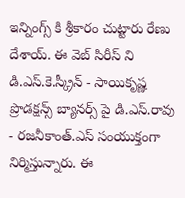ఇన్నింగ్స్ కి శ్రీకారం చుట్టారు రేణు దేశాయ్. ఈ వెబ్ సిరీస్ ని డి.ఎస్.కె.స్క్రీన్ - సాయికృష్ణ ప్రొడక్షన్స్ బ్యానర్స్ పై డి.ఎస్.రావు - రజనీకాంత్.ఎస్ సంయుక్తంగా నిర్మిస్తున్నారు. ఈ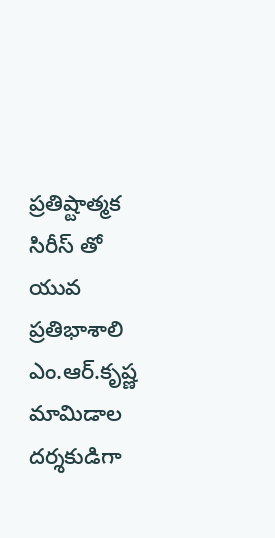ప్రతిష్టాత్మక సిరీస్ తో యువ ప్రతిభాశాలి ఎం.ఆర్.కృష్ణ మామిడాల దర్శకుడిగా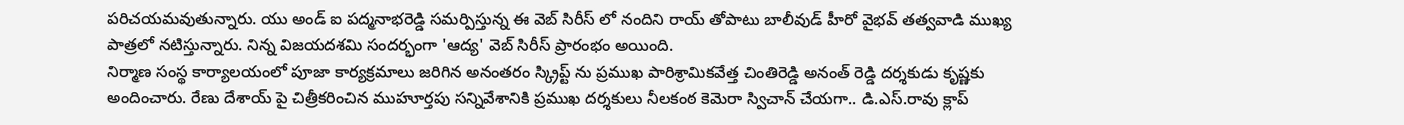పరిచయమవుతున్నారు. యు అండ్ ఐ పద్మనాభరెడ్డి సమర్పిస్తున్న ఈ వెబ్ సిరీస్ లో నందిని రాయ్ తోపాటు బాలీవుడ్ హీరో వైభవ్ తత్వవాడి ముఖ్య పాత్రలో నటిస్తున్నారు. నిన్న విజయదశమి సందర్భంగా 'ఆద్య' వెబ్ సిరీస్ ప్రారంభం అయింది.
నిర్మాణ సంస్థ కార్యాలయంలో పూజా కార్యక్రమాలు జరిగిన అనంతరం స్క్రిప్ట్ ను ప్రముఖ పారిశ్రామికవేత్త చింతిరెడ్డి అనంత్ రెడ్డి దర్శకుడు కృష్ణకు అందించారు. రేణు దేశాయ్ పై చిత్రీకరించిన ముహూర్తపు సన్నివేశానికి ప్రముఖ దర్శకులు నీలకంఠ కెమెరా స్విచాన్ చేయగా.. డి.ఎస్.రావు క్లాప్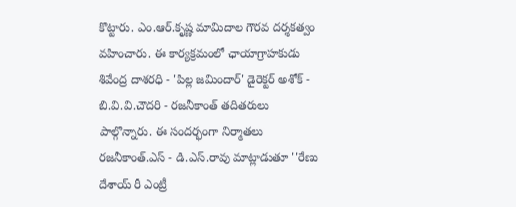కొట్టారు. ఎం.ఆర్.కృష్ణ మామిదాల గౌరవ దర్శకత్వం వహించారు. ఈ కార్యక్రమంలో ఛాయాగ్రాహకుడు శివేంద్ర దాశరధి - 'పిల్ల జమిందార్' డైరెక్టర్ అశోక్ - బి.వి.వి.చౌదరి - రజనీకాంత్ తదితరులు పాల్గొన్నారు. ఈ సందర్భంగా నిర్మాతలు రజనీకాంత్.ఎస్ - డి.ఎస్.రావు మాట్లాడుతూ ''రేణు దేశాయ్ రీ ఎంట్రీ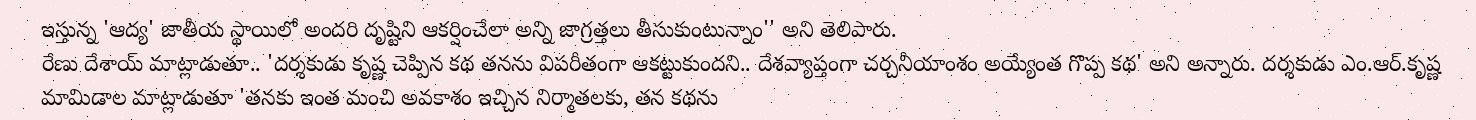ఇస్తున్న 'ఆద్య' జాతీయ స్థాయిలో అందరి దృష్టిని ఆకర్షించేలా అన్ని జాగ్రత్తలు తీసుకుంటున్నాం'' అని తెలిపారు.
రేణు దేశాయ్ మాట్లాడుతూ.. 'దర్శకుడు కృష్ణ చెప్పిన కథ తనను విపరీతంగా ఆకట్టుకుందని.. దేశవ్యాప్తంగా చర్చనీయాంశం అయ్యేంత గొప్ప కథ' అని అన్నారు. దర్శకుడు ఎం.ఆర్.కృష్ణ మామిడాల మాట్లాడుతూ 'తనకు ఇంత మంచి అవకాశం ఇచ్చిన నిర్మాతలకు, తన కథను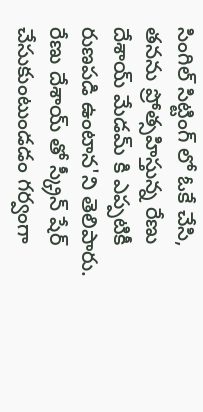సింగిల్ సిట్టింగ్ లో ఓకే చేసి, తనను ప్రోత్సహిస్తున్న రేణు దేశాయ్ మేడమ్ కి ఎప్పటికీ రుణపడి ఉంటాన'ని తెలిపారు. రేణు దేశాయ్ తో స్క్రీన్ షేర్ చేసుకుంటుండడం గర్వంగా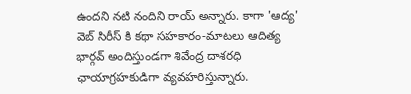ఉందని నటి నందిని రాయ్ అన్నారు. కాగా 'ఆద్య' వెబ్ సిరీస్ కి కథా సహకారం-మాటలు ఆదిత్య భార్గవ్ అందిస్తుండగా శివేంద్ర దాశరధి ఛాయాగ్రహకుడిగా వ్యవహరిస్తున్నారు.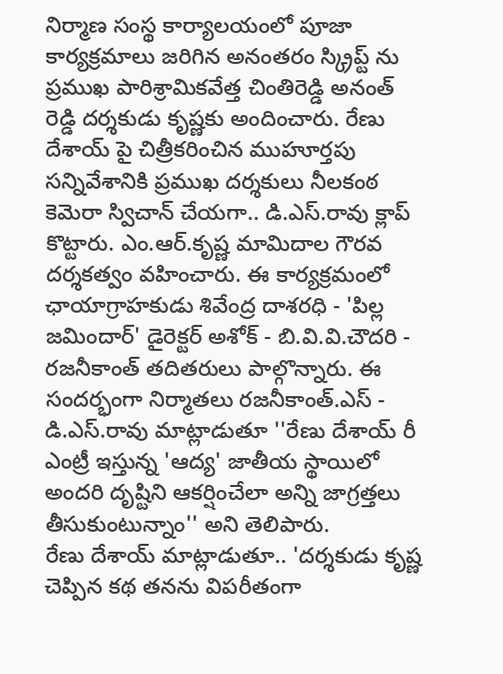నిర్మాణ సంస్థ కార్యాలయంలో పూజా కార్యక్రమాలు జరిగిన అనంతరం స్క్రిప్ట్ ను ప్రముఖ పారిశ్రామికవేత్త చింతిరెడ్డి అనంత్ రెడ్డి దర్శకుడు కృష్ణకు అందించారు. రేణు దేశాయ్ పై చిత్రీకరించిన ముహూర్తపు సన్నివేశానికి ప్రముఖ దర్శకులు నీలకంఠ కెమెరా స్విచాన్ చేయగా.. డి.ఎస్.రావు క్లాప్ కొట్టారు. ఎం.ఆర్.కృష్ణ మామిదాల గౌరవ దర్శకత్వం వహించారు. ఈ కార్యక్రమంలో ఛాయాగ్రాహకుడు శివేంద్ర దాశరధి - 'పిల్ల జమిందార్' డైరెక్టర్ అశోక్ - బి.వి.వి.చౌదరి - రజనీకాంత్ తదితరులు పాల్గొన్నారు. ఈ సందర్భంగా నిర్మాతలు రజనీకాంత్.ఎస్ - డి.ఎస్.రావు మాట్లాడుతూ ''రేణు దేశాయ్ రీ ఎంట్రీ ఇస్తున్న 'ఆద్య' జాతీయ స్థాయిలో అందరి దృష్టిని ఆకర్షించేలా అన్ని జాగ్రత్తలు తీసుకుంటున్నాం'' అని తెలిపారు.
రేణు దేశాయ్ మాట్లాడుతూ.. 'దర్శకుడు కృష్ణ చెప్పిన కథ తనను విపరీతంగా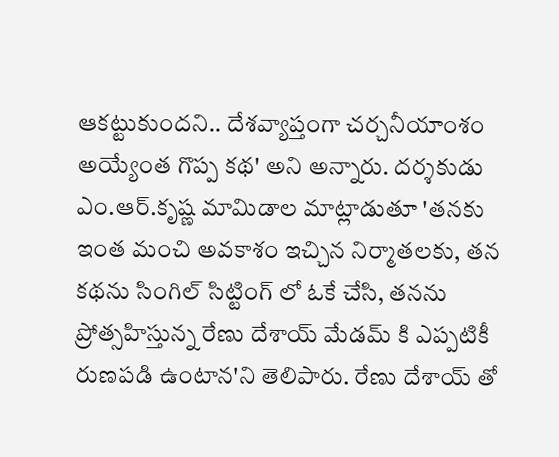ఆకట్టుకుందని.. దేశవ్యాప్తంగా చర్చనీయాంశం అయ్యేంత గొప్ప కథ' అని అన్నారు. దర్శకుడు ఎం.ఆర్.కృష్ణ మామిడాల మాట్లాడుతూ 'తనకు ఇంత మంచి అవకాశం ఇచ్చిన నిర్మాతలకు, తన కథను సింగిల్ సిట్టింగ్ లో ఓకే చేసి, తనను ప్రోత్సహిస్తున్న రేణు దేశాయ్ మేడమ్ కి ఎప్పటికీ రుణపడి ఉంటాన'ని తెలిపారు. రేణు దేశాయ్ తో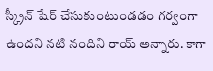స్క్రీన్ షేర్ చేసుకుంటుండడం గర్వంగా ఉందని నటి నందిని రాయ్ అన్నారు. కాగా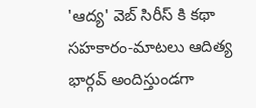'ఆద్య' వెబ్ సిరీస్ కి కథా సహకారం-మాటలు ఆదిత్య భార్గవ్ అందిస్తుండగా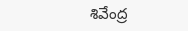శివేంద్ర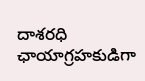దాశరధి ఛాయాగ్రహకుడిగా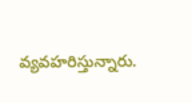వ్యవహరిస్తున్నారు.